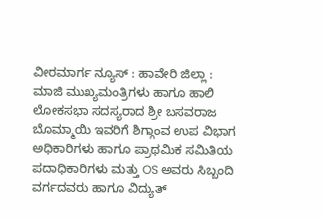ವೀರಮಾರ್ಗ ನ್ಯೂಸ್ : ಹಾವೇರಿ ಜಿಲ್ಲಾ : ಮಾಜಿ ಮುಖ್ಯಮಂತ್ರಿಗಳು ಹಾಗೂ ಹಾಲಿ ಲೋಕಸಭಾ ಸದಸ್ಯರಾದ ಶ್ರೀ ಬಸವರಾಜ ಬೊಮ್ಮಾಯಿ ಇವರಿಗೆ ಶಿಗ್ಗಾಂವ ಉಪ ವಿಭಾಗ ಅಧಿಕಾರಿಗಳು ಹಾಗೂ ಪ್ರಾಥಮಿಕ ಸಮಿತಿಯ ಪದಾಧಿಕಾರಿಗಳು ಮತ್ತು OS ಅವರು ಸಿಬ್ಬಂದಿ ವರ್ಗದವರು ಹಾಗೂ ವಿದ್ಯುತ್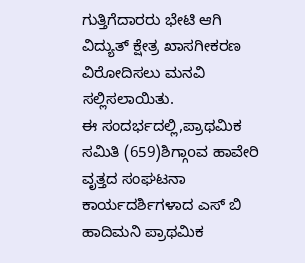ಗುತ್ತಿಗೆದಾರರು ಭೇಟಿ ಆಗಿ ವಿದ್ಯುತ್ ಕ್ಷೇತ್ರ ಖಾಸಗೀಕರಣ ವಿರೋದಿಸಲು ಮನವಿ ಸಲ್ಲಿಸಲಾಯಿತು.
ಈ ಸಂದರ್ಭದಲ್ಲಿ,ಪ್ರಾಥಮಿಕ ಸಮಿತಿ (659)ಶಿಗ್ಗಾoವ ಹಾವೇರಿ ವೃತ್ತದ ಸಂಘಟನಾ ಕಾರ್ಯದರ್ಶಿಗಳಾದ ಎಸ್ ಬಿ ಹಾದಿಮನಿ ಪ್ರಾಥಮಿಕ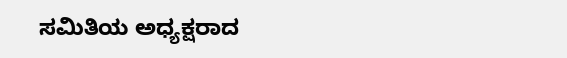ಸಮಿತಿಯ ಅಧ್ಯಕ್ಷರಾದ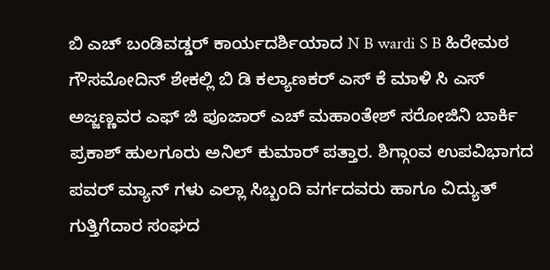ಬಿ ಎಚ್ ಬಂಡಿವಡ್ಡರ್ ಕಾರ್ಯದರ್ಶಿಯಾದ N B wardi S B ಹಿರೇಮಠ ಗೌಸಮೋದಿನ್ ಶೇಕಲ್ಲಿ ಬಿ ಡಿ ಕಲ್ಯಾಣಕರ್ ಎಸ್ ಕೆ ಮಾಳಿ ಸಿ ಎಸ್ ಅಜ್ಜಣ್ಣವರ ಎಫ್ ಜಿ ಪೂಜಾರ್ ಎಚ್ ಮಹಾಂತೇಶ್ ಸರೋಜಿನಿ ಬಾರ್ಕಿ ಪ್ರಕಾಶ್ ಹುಲಗೂರು ಅನಿಲ್ ಕುಮಾರ್ ಪತ್ತಾರ. ಶಿಗ್ಗಾoವ ಉಪವಿಭಾಗದ ಪವರ್ ಮ್ಯಾನ್ ಗಳು ಎಲ್ಲಾ ಸಿಬ್ಬಂದಿ ವರ್ಗದವರು ಹಾಗೂ ವಿದ್ಯುತ್ ಗುತ್ತಿಗೆದಾರ ಸಂಘದ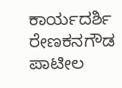ಕಾರ್ಯದರ್ಶಿ ರೇಣಕನಗೌಡ ಪಾಟೀಲ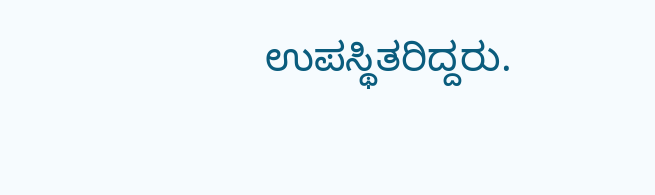ಉಪಸ್ಥಿತರಿದ್ದರು.